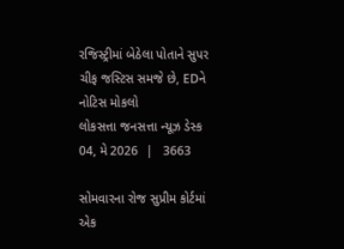રજિસ્ટ્રીમાં બેઠેલા પોતાને સુપર ચીફ જસ્ટિસ સમજે છે, EDને નોટિસ મોકલો
લોકસત્તા જનસત્તા ન્યૂઝ ડેસ્ક
04, મે 2026  |   3663

સોમવારના રોજ સુપ્રીમ કોર્ટમાં એક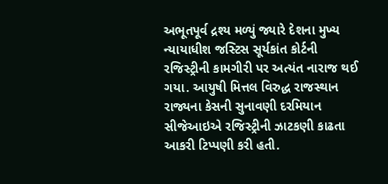અભૂતપૂર્વ દ્રશ્ય મળ્યું જ્યારે દેશના મુખ્ય ન્યાયાધીશ જસ્ટિસ સૂર્યકાંત કોર્ટની રજિસ્ટ્રીની કામગીરી પર અત્યંત નારાજ થઈ ગયા. આયુષી મિત્તલ વિરુદ્ધ રાજસ્થાન રાજ્યના કેસની સુનાવણી દરમિયાન સીજેઆઇએ રજિસ્ટ્રીની ઝાટકણી કાઢતા આકરી ટિપ્પણી કરી હતી.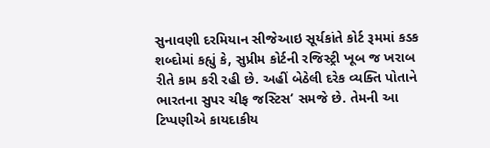સુનાવણી દરમિયાન સીજેઆઇ સૂર્યકાંતે કોર્ટ રૂમમાં કડક શબ્દોમાં કહ્યું કે, સુપ્રીમ કોર્ટની રજિસ્ટ્રી ખૂબ જ ખરાબ રીતે કામ કરી રહી છે. અહીં બેઠેલી દરેક વ્યક્તિ પોતાને ભારતના સુપર ચીફ જસ્ટિસ‘ સમજે છે. તેમની આ ટિપ્પણીએ કાયદાકીય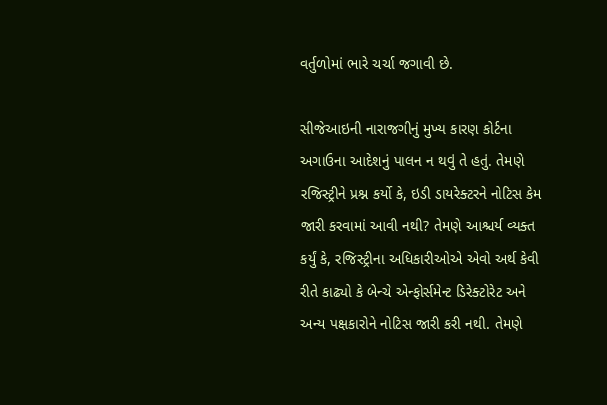વર્તુળોમાં ભારે ચર્ચા જગાવી છે.

સીજેઆઇની નારાજગીનું મુખ્ય કારણ કોર્ટના અગાઉના આદેશનું પાલન ન થવું તે હતું. તેમણે રજિસ્ટ્રીને પ્રશ્ન કર્યો કે, ઇડી ડાયરેક્ટરને નોટિસ કેમ જારી કરવામાં આવી નથી? તેમણે આશ્ચર્ય વ્યક્ત કર્યું કે, રજિસ્ટ્રીના અધિકારીઓએ એવો અર્થ કેવી રીતે કાઢ્યો કે બેન્ચે એન્ફોર્સમેન્ટ ડિરેક્ટોરેટ અને અન્ય પક્ષકારોને નોટિસ જારી કરી નથી. તેમણે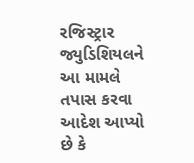રજિસ્ટ્રાર જ્યુડિશિયલને આ મામલે તપાસ કરવા આદેશ આપ્યો છે કે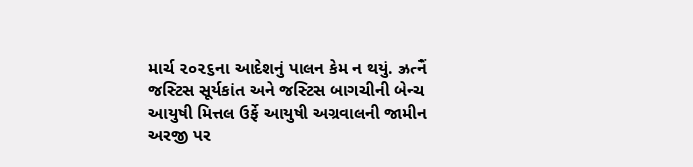માર્ચ ૨૦૨૬ના આદેશનું પાલન કેમ ન થયું. ઝ્રત્નૈં જસ્ટિસ સૂર્યકાંત અને જસ્ટિસ બાગચીની બેન્ચ આયુષી મિત્તલ ઉર્ફે આયુષી અગ્રવાલની જામીન અરજી પર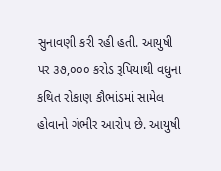સુનાવણી કરી રહી હતી. આયુષી પર ૩૭,૦૦૦ કરોડ રૂપિયાથી વધુના કથિત રોકાણ કૌભાંડમાં સામેલ હોવાનો ગંભીર આરોપ છે. આયુષી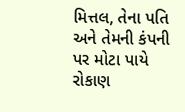મિત્તલ, તેના પતિ અને તેમની કંપની પર મોટા પાયે રોકાણ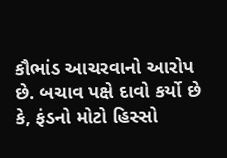કૌભાંડ આચરવાનો આરોપ છે. બચાવ પક્ષે દાવો કર્યો છે કે, ફંડનો મોટો હિસ્સો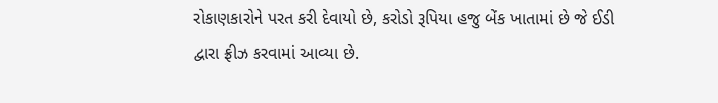રોકાણકારોને પરત કરી દેવાયો છે, કરોડો રૂપિયા હજુ બેંક ખાતામાં છે જે ઈડી દ્વારા ફ્રીઝ કરવામાં આવ્યા છે.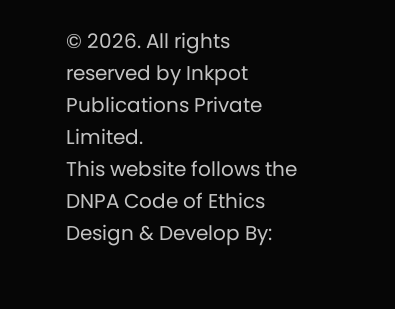© 2026. All rights reserved by Inkpot Publications Private Limited.
This website follows the DNPA Code of Ethics
Design & Develop By: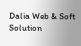Dalia Web & Soft Solution